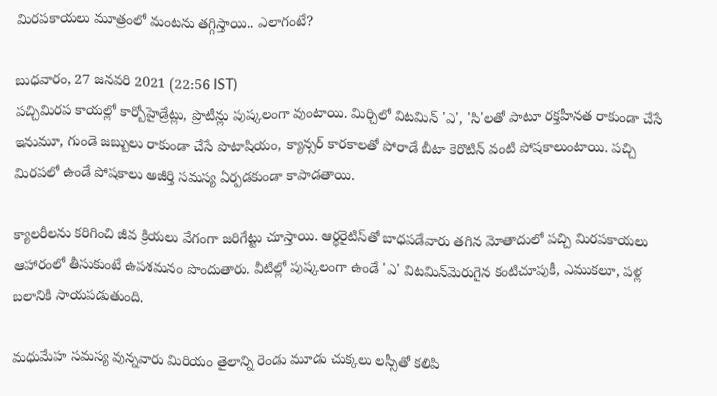మిరపకాయలు మూత్రంలో మంటను తగ్గిస్తాయి.. ఎలాగంటే?

బుధవారం, 27 జనవరి 2021 (22:56 IST)
పచ్చిమిరప కాయల్లో కార్బోహైడ్రేట్లు, ప్రొటీన్లు పుష్కలంగా వుంటాయి. మిర్చిలో విటమిన్‌ 'ఎ', 'సి'లతో పాటూ రక్తహీనత రాకుండా చేసే ఇనుమూ, గుండె జబ్బులు రాకుండా చేసే పొటాషియం, క్యాన్సర్‌ కారకాలతో పోరాడే బీటా కెరొటిన్‌ వంటి పోషకాలుంటాయి. పచ్చి మిరపలో ఉండే పోషకాలు అజీర్తి సమస్య ఏర్పడకుండా కాపాడతాయి.

క్యాలరీలను కరిగించి జీవ క్రియలు వేగంగా జరిగేట్టు చూస్తాయి. ఆర్థరైటిస్‌తో బాధపడేవారు తగిన మోతాదులో పచ్చి మిరపకాయలు ఆహారంలో తీసుకుంటే ఉపశమనం పొందుతారు. వీటిల్లో పుష్కలంగా ఉండే 'ఎ' విటమిన్‌మెరుగైన కంటిచూపుకీ, ఎముకలూ, పళ్ల బలానికి సాయపడుతుంది.

మధుమేహ సమస్య వున్నవారు మిరియం తైలాన్ని రెండు మూడు చుక్కలు లస్సీతో కలిపి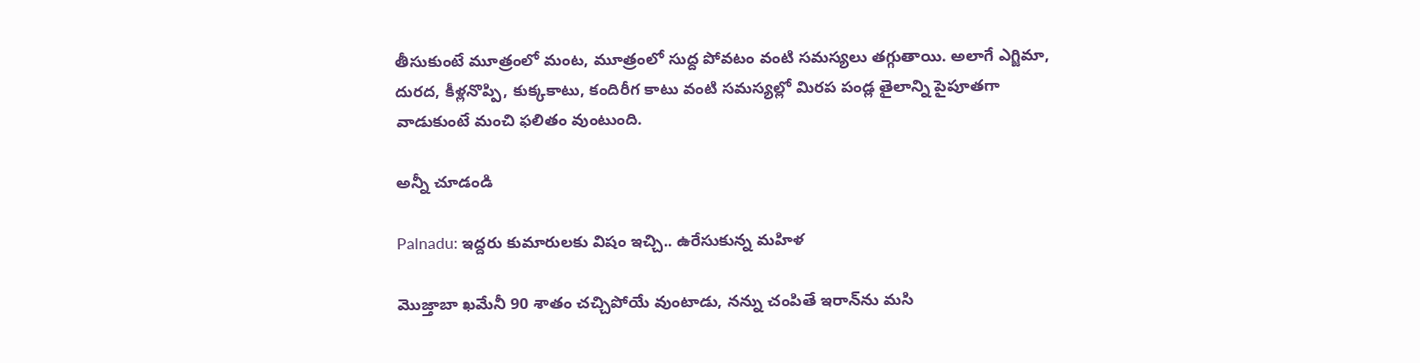తీసుకుంటే మూత్రంలో మంట, మూత్రంలో సుద్ద పోవటం వంటి సమస్యలు తగ్గుతాయి. అలాగే ఎగ్జిమా, దురద, కీళ్లనొప్పి, కుక్కకాటు, కందిరీగ కాటు వంటి సమస్యల్లో మిరప పండ్ల తైలాన్ని పైపూతగా వాడుకుంటే మంచి ఫలితం వుంటుంది.

అన్నీ చూడండి

Palnadu: ఇద్దరు కుమారులకు విషం ఇచ్చి.. ఉరేసుకున్న మహిళ

మొజ్తాబా ఖమేనీ 90 శాతం చచ్చిపోయే వుంటాడు, నన్ను చంపితే ఇరాన్‌ను మసి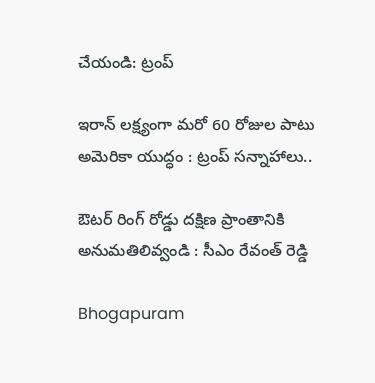చేయండి: ట్రంప్

ఇరాన్ లక్ష్యంగా మరో 60 రోజుల పాటు అమెరికా యుద్ధం : ట్రంప్ సన్నాహాలు..

ఔటర్ రింగ్ రోడ్డు దక్షిణ ప్రాంతానికి అనుమతిలివ్వండి : సీఎం రేవంత్ రెడ్డి

Bhogapuram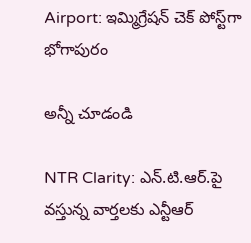Airport: ఇమ్మిగ్రేషన్ చెక్ పోస్ట్‌గా భోగాపురం

అన్నీ చూడండి

NTR Clarity: ఎన్.టి.ఆర్.పై వస్తున్న వార్తలకు ఎన్టీఆర్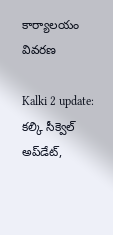కార్యాలయం వివరణ

Kalki 2 update: కల్కి సీక్వెల్ అప్‌డేట్,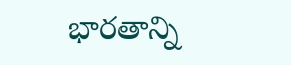భారతాన్ని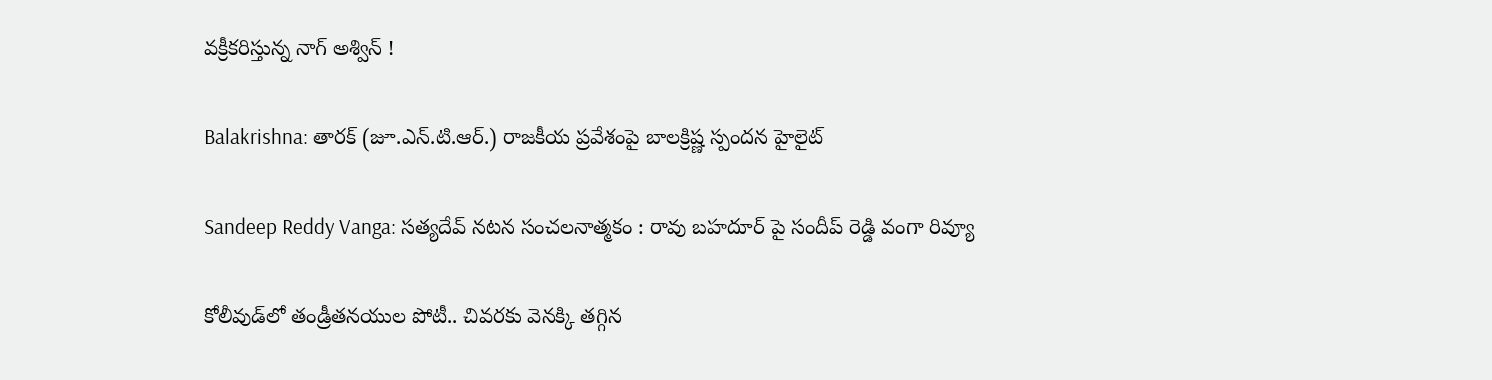వక్రీకరిస్తున్న నాగ్ అశ్విన్ !

Balakrishna: తారక్ (జూ.ఎన్.టి.ఆర్.) రాజకీయ ప్రవేశంపై బాలక్రిష్ణ స్పందన హైలైట్

Sandeep Reddy Vanga: సత్యదేవ్ నటన సంచలనాత్మకం : రావు బహదూర్ పై సందీప్ రెడ్డి వంగా రివ్యూ

కోలీవుడ్‌లో తండ్రీతనయుల పోటీ.. చివరకు వెనక్కి తగ్గిన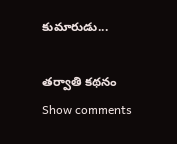కుమారుడు...

తర్వాతి కథనం
Show comments